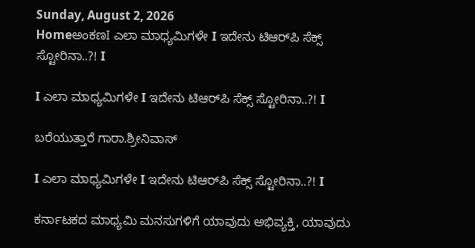Sunday, August 2, 2026
HomeಅಂಕಣI ಎಲಾ ಮಾಧ್ಯಮಿಗಳೇ I ಇದೇನು ಟಿಆರ್‌ಪಿ ಸೆಕ್ಸ್ ಸ್ಟೋರಿನಾ..?! I

I ಎಲಾ ಮಾಧ್ಯಮಿಗಳೇ I ಇದೇನು ಟಿಆರ್‌ಪಿ ಸೆಕ್ಸ್ ಸ್ಟೋರಿನಾ..?! I

ಬರೆಯುತ್ತಾರೆ ಗಾರಾ.ಶ್ರೀನಿವಾಸ್

I ಎಲಾ ಮಾಧ್ಯಮಿಗಳೇ I ಇದೇನು ಟಿಆರ್‌ಪಿ ಸೆಕ್ಸ್ ಸ್ಟೋರಿನಾ..?! I

ಕರ್ನಾಟಕದ ಮಾಧ್ಯಮಿ ಮನಸುಗಳಿಗೆ ಯಾವುದು ಅಭಿವ್ಯಕ್ತಿ, ಯಾವುದು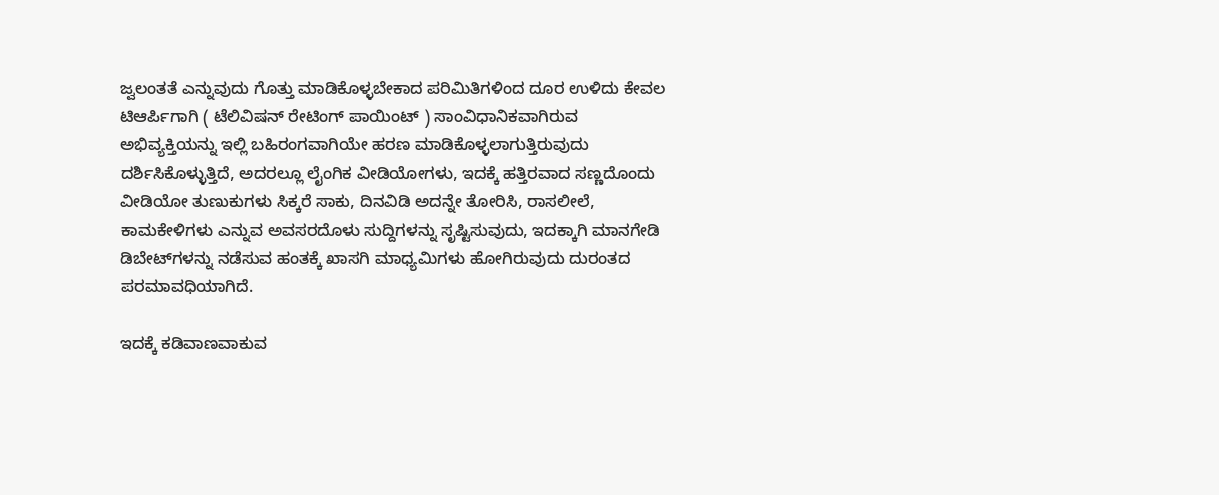ಜ್ವಲಂತತೆ ಎನ್ನುವುದು ಗೊತ್ತು ಮಾಡಿಕೊಳ್ಳಬೇಕಾದ ಪರಿಮಿತಿಗಳಿಂದ ದೂರ ಉಳಿದು ಕೇವಲ ಟಿಆರ್ಪಿಗಾಗಿ ( ಟೆಲಿವಿಷನ್ ರೇಟಿಂಗ್ ಪಾಯಿಂಟ್ ) ಸಾಂವಿಧಾನಿಕವಾಗಿರುವ ಅಭಿವ್ಯಕ್ತಿಯನ್ನು ಇಲ್ಲಿ ಬಹಿರಂಗವಾಗಿಯೇ ಹರಣ ಮಾಡಿಕೊಳ್ಳಲಾಗುತ್ತಿರುವುದು ದರ್ಶಿಸಿಕೊಳ್ಳುತ್ತಿದೆ, ಅದರಲ್ಲೂ ಲೈಂಗಿಕ ವೀಡಿಯೋಗಳು, ಇದಕ್ಕೆ ಹತ್ತಿರವಾದ ಸಣ್ಣದೊಂದು ವೀಡಿಯೋ ತುಣುಕುಗಳು ಸಿಕ್ಕರೆ ಸಾಕು, ದಿನವಿಡಿ ಅದನ್ನೇ ತೋರಿಸಿ, ರಾಸಲೀಲೆ, ಕಾಮಕೇಳಿಗಳು ಎನ್ನುವ ಅವಸರದೊಳು ಸುದ್ದಿಗಳನ್ನು ಸೃಷ್ಟಿಸುವುದು, ಇದಕ್ಕಾಗಿ ಮಾನಗೇಡಿ ಡಿಬೇಟ್‌ಗಳನ್ನು ನಡೆಸುವ ಹಂತಕ್ಕೆ ಖಾಸಗಿ ಮಾಧ್ಯಮಿಗಳು ಹೋಗಿರುವುದು ದುರಂತದ ಪರಮಾವಧಿಯಾಗಿದೆ.

ಇದಕ್ಕೆ ಕಡಿವಾಣವಾಕುವ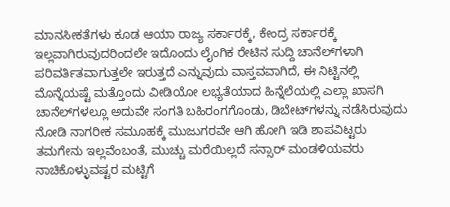ಮಾನಸೀಕತೆಗಳು ಕೂಡ ಆಯಾ ರಾಜ್ಯ ಸರ್ಕಾರಕ್ಕೆ, ಕೇಂದ್ರ ಸರ್ಕಾರಕ್ಕೆ ಇಲ್ಲವಾಗಿರುವುದರಿಂದಲೇ ಇದೊಂದು ಲೈಂಗಿಕ ರೇಟಿನ ಸುದ್ದಿ ಚಾನೆಲ್‌ಗಳಾಗಿ ಪರಿವರ್ತಿತವಾಗುತ್ತಲೇ ಇರುತ್ತದೆ ಎನ್ನುವುದು ವಾಸ್ತವವಾಗಿದೆ, ಈ ನಿಟ್ಟಿನಲ್ಲಿ ಮೊನ್ನೆಯಷ್ಟೆ ಮತ್ತೊಂದು ವೀಡಿಯೋ ಲಭ್ಯತೆಯಾದ ಹಿನ್ನೆಲೆಯಲ್ಲಿ ಎಲ್ಲಾ ಖಾಸಗಿ ಚಾನೆಲ್‌ಗಳಲ್ಲೂ ಅದುವೇ ಸಂಗತಿ ಬಹಿರಂಗಗೊಂಡು, ಡಿಬೇಟ್‌ಗಳನ್ನು ನಡೆಸಿರುವುದು ನೋಡಿ ನಾಗರೀಕ ಸಮೂಹಕ್ಕೆ ಮುಜುಗರವೇ ಆಗಿ ಹೋಗಿ ಇಡಿ ಶಾಪವಿಟ್ಟರು ತಮಗೇನು ಇಲ್ಲವೆಂಬಂತೆ, ಮುಚ್ಚು ಮರೆಯಿಲ್ಲದೆ ಸನ್ಸಾರ್ ಮಂಡಳಿಯವರು ನಾಚಿಕೊಳ್ಳುವಷ್ಟರ ಮಟ್ಟಿಗೆ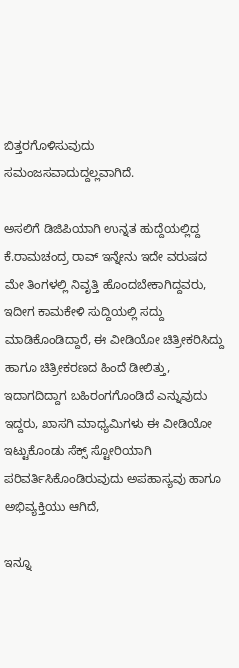ಬಿತ್ತರಗೊಳಿಸುವುದು ಸಮಂಜಸವಾದುದ್ದಲ್ಲವಾಗಿದೆ.

ಅಸಲಿಗೆ ಡಿಜಿಪಿಯಾಗಿ ಉನ್ನತ ಹುದ್ದೆಯಲ್ಲಿದ್ದ ಕೆ.ರಾಮಚಂದ್ರ ರಾವ್ ಇನ್ನೇನು ಇದೇ ವರುಷದ ಮೇ ತಿಂಗಳಲ್ಲಿ ನಿವೃತ್ತಿ ಹೊಂದಬೇಕಾಗಿದ್ದವರು, ಇದೀಗ ಕಾಮಕೇಳಿ ಸುದ್ದಿಯಲ್ಲಿ ಸದ್ದು ಮಾಡಿಕೊಂಡಿದ್ದಾರೆ, ಈ ವೀಡಿಯೋ ಚಿತ್ರೀಕರಿಸಿದ್ದು ಹಾಗೂ ಚಿತ್ರೀಕರಣದ ಹಿಂದೆ ಡೀಲಿತ್ತು, ಇದಾಗದಿದ್ದಾಗ ಬಹಿರಂಗಗೊಂಡಿದೆ ಎನ್ನುವುದು ಇದ್ದರು, ಖಾಸಗಿ ಮಾಧ್ಯಮಿಗಳು ಈ ವೀಡಿಯೋ ಇಟ್ಟುಕೊಂಡು ಸೆಕ್ಸ್ ಸ್ಟೋರಿಯಾಗಿ ಪರಿವರ್ತಿಸಿಕೊಂಡಿರುವುದು ಅಪಹಾಸ್ಯವು ಹಾಗೂ ಅಭಿವ್ಯಕ್ತಿಯು ಆಗಿದೆ,

ಇನ್ನೂ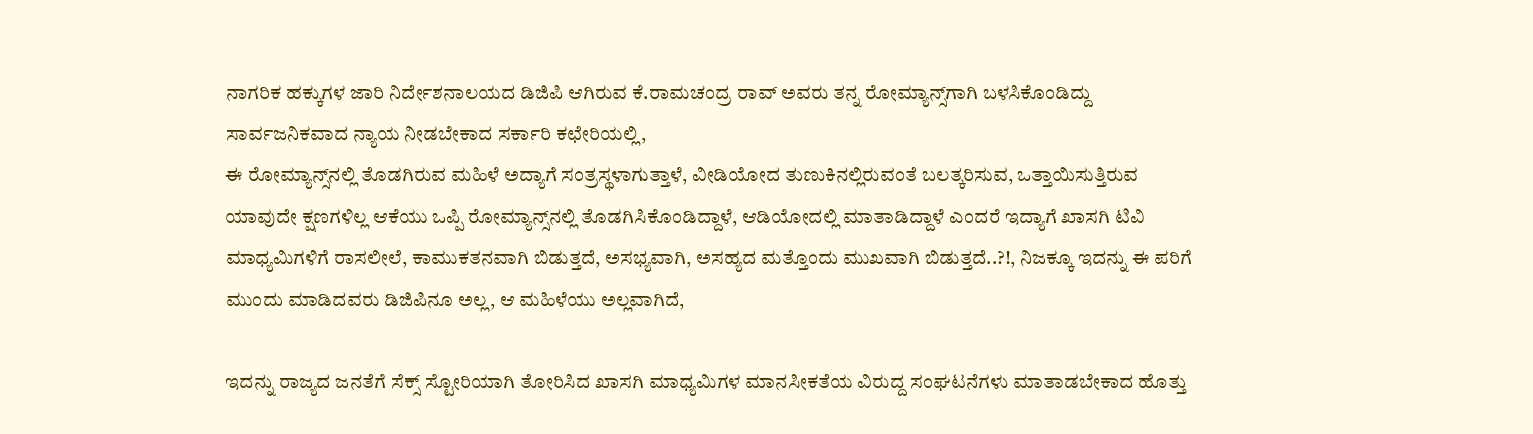ನಾಗರಿಕ ಹಕ್ಕುಗಳ ಜಾರಿ ನಿರ್ದೇಶನಾಲಯದ ಡಿಜಿಪಿ ಆಗಿರುವ ಕೆ.ರಾಮಚಂದ್ರ ರಾವ್ ಅವರು ತನ್ನ ರೋಮ್ಯಾನ್ಸ್‌ಗಾಗಿ ಬಳಸಿಕೊಂಡಿದ್ದು ಸಾರ್ವಜನಿಕವಾದ ನ್ಯಾಯ ನೀಡಬೇಕಾದ ಸರ್ಕಾರಿ ಕಛೇರಿಯಲ್ಲಿ,
ಈ ರೋಮ್ಯಾನ್ಸ್‌ನಲ್ಲಿ ತೊಡಗಿರುವ ಮಹಿಳೆ ಅದ್ಯಾಗೆ ಸಂತ್ರಸ್ಥಳಾಗುತ್ತಾಳೆ, ವೀಡಿಯೋದ ತುಣುಕಿನಲ್ಲಿರುವಂತೆ ಬಲತ್ಕರಿಸುವ, ಒತ್ತಾಯಿಸುತ್ತಿರುವ ಯಾವುದೇ ಕ್ಷಣಗಳಿಲ್ಲ ಆಕೆಯು ಒಪ್ಪಿ ರೋಮ್ಯಾನ್ಸ್‌ನಲ್ಲಿ ತೊಡಗಿಸಿಕೊಂಡಿದ್ದಾಳೆ, ಆಡಿಯೋದಲ್ಲಿ ಮಾತಾಡಿದ್ದಾಳೆ ಎಂದರೆ ಇದ್ಯಾಗೆ ಖಾಸಗಿ ಟಿವಿ ಮಾಧ್ಯಮಿಗಳಿಗೆ ರಾಸಲೀಲೆ, ಕಾಮುಕತನವಾಗಿ ಬಿಡುತ್ತದೆ, ಅಸಭ್ಯವಾಗಿ, ಅಸಹ್ಯದ ಮತ್ತೊಂದು ಮುಖವಾಗಿ ಬಿಡುತ್ತದೆ..?!, ನಿಜಕ್ಕೂ ಇದನ್ನು ಈ ಪರಿಗೆ ಮುಂದು ಮಾಡಿದವರು ಡಿಜಿಪಿನೂ ಅಲ್ಲ, ಆ ಮಹಿಳೆಯು ಅಲ್ಲವಾಗಿದೆ,

ಇದನ್ನು ರಾಜ್ಯದ ಜನತೆಗೆ ಸೆಕ್ಸ್ ಸ್ಟೋರಿಯಾಗಿ ತೋರಿಸಿದ ಖಾಸಗಿ ಮಾಧ್ಯಮಿಗಳ ಮಾನಸೀಕತೆಯ ವಿರುದ್ದ ಸಂಘಟನೆಗಳು ಮಾತಾಡಬೇಕಾದ ಹೊತ್ತು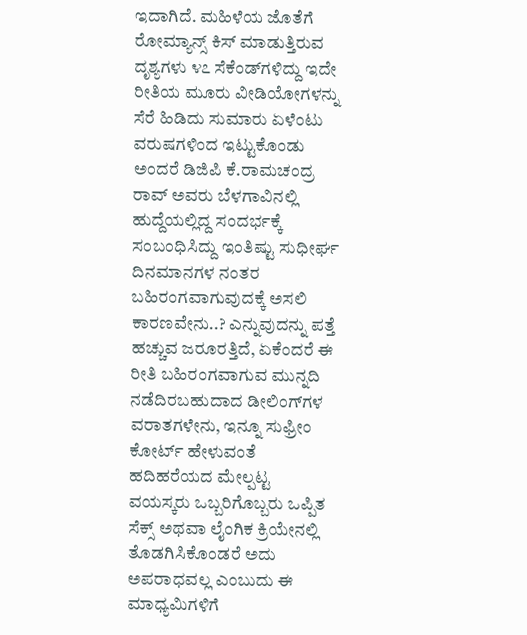ಇದಾಗಿದೆ. ಮಹಿಳೆಯ ಜೊತೆಗೆ ರೋಮ್ಯಾನ್ಸ್ ಕಿಸ್ ಮಾಡುತ್ತಿರುವ ದೃಶ್ಯಗಳು ೪೭ ಸೆಕೆಂಡ್‌ಗಳಿದ್ದು ಇದೇ ರೀತಿಯ ಮೂರು ವೀಡಿಯೋಗಳನ್ನು ಸೆರೆ ಹಿಡಿದು ಸುಮಾರು ಏಳೆಂಟು ವರುಷಗಳಿಂದ ಇಟ್ಟುಕೊಂಡು ಅಂದರೆ ಡಿಜಿಪಿ ಕೆ.ರಾಮಚಂದ್ರ ರಾವ್ ಅವರು ಬೆಳಗಾವಿನಲ್ಲಿ ಹುದ್ದೆಯಲ್ಲಿದ್ದ ಸಂದರ್ಭಕ್ಕೆ ಸಂಬಂಧಿಸಿದ್ದು ಇಂತಿಷ್ಟು ಸುಧೀರ್ಘ ದಿನಮಾನಗಳ ನಂತರ ಬಹಿರಂಗವಾಗುವುದಕ್ಕೆ ಅಸಲಿ ಕಾರಣವೇನು..? ಎನ್ನುವುದನ್ನು ಪತ್ತೆ ಹಚ್ಚುವ ಜರೂರತ್ತಿದೆ, ಏಕೆಂದರೆ ಈ ರೀತಿ ಬಹಿರಂಗವಾಗುವ ಮುನ್ನದಿ ನಡೆದಿರಬಹುದಾದ ಡೀಲಿಂಗ್‌ಗಳ ವರಾತಗಳೇನು, ಇನ್ನೂ ಸುಫ್ರೀಂ ಕೋರ್ಟ್ ಹೇಳುವಂತೆ ಹದಿಹರೆಯದ ಮೇಲ್ಪಟ್ಟ ವಯಸ್ಕರು ಒಬ್ಬರಿಗೊಬ್ಬರು ಒಪ್ಪಿತ ಸೆಕ್ಸ್ ಅಥವಾ ಲೈಂಗಿಕ ಕ್ರಿಯೇನಲ್ಲಿ ತೊಡಗಿಸಿಕೊಂಡರೆ ಅದು ಅಪರಾಧವಲ್ಲ ಎಂಬುದು ಈ ಮಾಧ್ಯಮಿಗಳಿಗೆ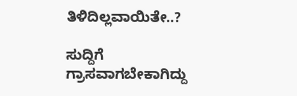ತಿಳಿದಿಲ್ಲವಾಯಿತೇ..?

ಸುದ್ದಿಗೆ ಗ್ರಾಸವಾಗಬೇಕಾಗಿದ್ದು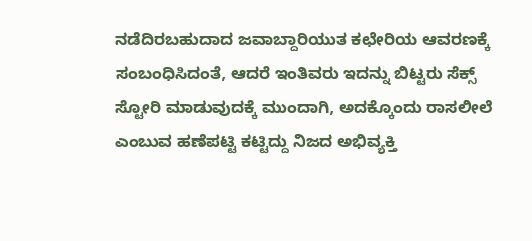ನಡೆದಿರಬಹುದಾದ ಜವಾಬ್ದಾರಿಯುತ ಕಛೇರಿಯ ಆವರಣಕ್ಕೆ ಸಂಬಂಧಿಸಿದಂತೆ, ಆದರೆ ಇಂತಿವರು ಇದನ್ನು ಬಿಟ್ಟರು ಸೆಕ್ಸ್ ಸ್ಟೋರಿ ಮಾಡುವುದಕ್ಕೆ ಮುಂದಾಗಿ, ಅದಕ್ಕೊಂದು ರಾಸಲೀಲೆ ಎಂಬುವ ಹಣೆಪಟ್ಟಿ ಕಟ್ಟಿದ್ದು ನಿಜದ ಅಭಿವ್ಯಕ್ತಿ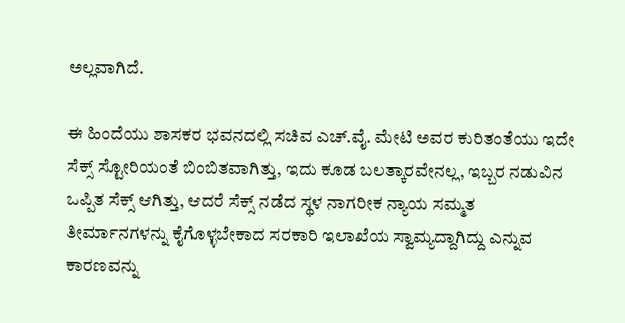ಅಲ್ಲವಾಗಿದೆ.

ಈ ಹಿಂದೆಯು ಶಾಸಕರ ಭವನದಲ್ಲಿ ಸಚಿವ ಎಚ್.ವೈ. ಮೇಟಿ ಅವರ ಕುರಿತಂತೆಯು ಇದೇ ಸೆಕ್ಸ್ ಸ್ಟೋರಿಯಂತೆ ಬಿಂಬಿತವಾಗಿತ್ತು, ಇದು ಕೂಡ ಬಲತ್ಕಾರವೇನಲ್ಲ, ಇಬ್ಬರ ನಡುವಿನ ಒಪ್ಪಿತ ಸೆಕ್ಸ್ ಆಗಿತ್ತು, ಆದರೆ ಸೆಕ್ಸ್ ನಡೆದ ಸ್ಥಳ ನಾಗರೀಕ ನ್ಯಾಯ ಸಮ್ಮತ ತೀರ್ಮಾನಗಳನ್ನು ಕೈಗೊಳ್ಳಬೇಕಾದ ಸರಕಾರಿ ಇಲಾಖೆಯ ಸ್ವಾಮ್ಯದ್ದಾಗಿದ್ದು ಎನ್ನುವ ಕಾರಣವನ್ನು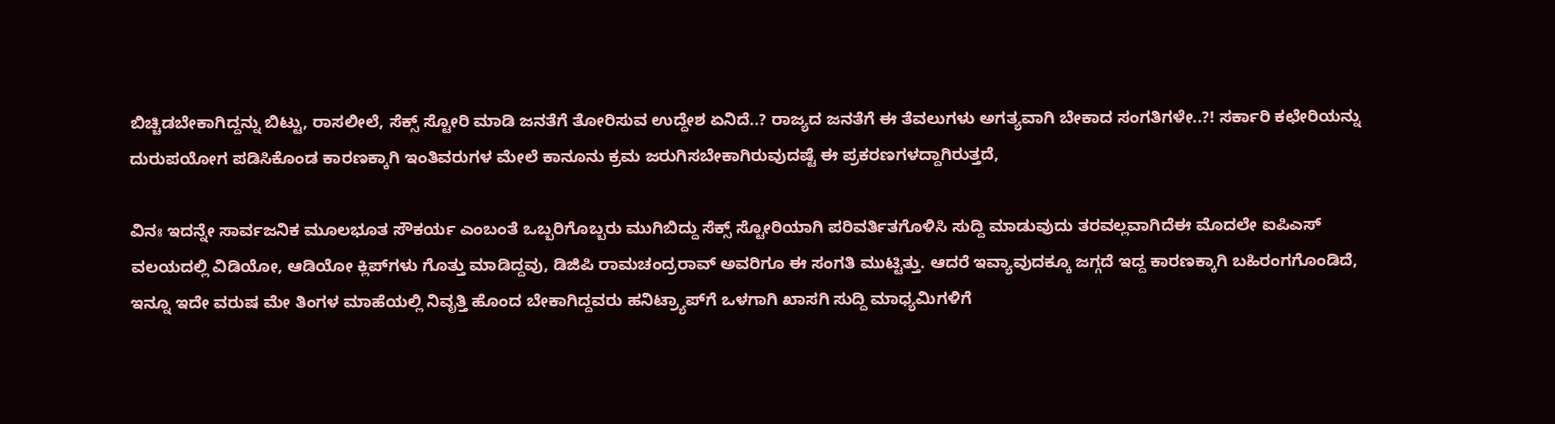ಬಿಚ್ಚಿಡಬೇಕಾಗಿದ್ದನ್ನು ಬಿಟ್ಟು, ರಾಸಲೀಲೆ, ಸೆಕ್ಸ್ ಸ್ಟೋರಿ ಮಾಡಿ ಜನತೆಗೆ ತೋರಿಸುವ ಉದ್ದೇಶ ಏನಿದೆ..? ರಾಜ್ಯದ ಜನತೆಗೆ ಈ ತೆವಲುಗಳು ಅಗತ್ಯವಾಗಿ ಬೇಕಾದ ಸಂಗತಿಗಳೇ..?! ಸರ್ಕಾರಿ ಕಛೇರಿಯನ್ನು ದುರುಪಯೋಗ ಪಡಿಸಿಕೊಂಡ ಕಾರಣಕ್ಕಾಗಿ ಇಂತಿವರುಗಳ ಮೇಲೆ ಕಾನೂನು ಕ್ರಮ ಜರುಗಿಸಬೇಕಾಗಿರುವುದಷ್ಟೆ ಈ ಪ್ರಕರಣಗಳದ್ದಾಗಿರುತ್ತದೆ,

ವಿನಃ ಇದನ್ನೇ ಸಾರ್ವಜನಿಕ ಮೂಲಭೂತ ಸೌಕರ್ಯ ಎಂಬಂತೆ ಒಬ್ಬರಿಗೊಬ್ಬರು ಮುಗಿಬಿದ್ದು ಸೆಕ್ಸ್ ಸ್ಟೋರಿಯಾಗಿ ಪರಿವರ್ತಿತಗೊಳಿಸಿ ಸುದ್ದಿ ಮಾಡುವುದು ತರವಲ್ಲವಾಗಿದೆಈ ಮೊದಲೇ ಐಪಿಎಸ್ ವಲಯದಲ್ಲಿ ವಿಡಿಯೋ, ಆಡಿಯೋ ಕ್ಲಿಪ್‌ಗಳು ಗೊತ್ತು ಮಾಡಿದ್ದವು, ಡಿಜಿಪಿ ರಾಮಚಂದ್ರರಾವ್ ಅವರಿಗೂ ಈ ಸಂಗತಿ ಮುಟ್ಟಿತ್ತು. ಆದರೆ ಇವ್ಯಾವುದಕ್ಕೂ ಜಗ್ಗದೆ ಇದ್ದ ಕಾರಣಕ್ಕಾಗಿ ಬಹಿರಂಗಗೊಂಡಿದೆ, ಇನ್ನೂ ಇದೇ ವರುಷ ಮೇ ತಿಂಗಳ ಮಾಹೆಯಲ್ಲಿ ನಿವೃತ್ತಿ ಹೊಂದ ಬೇಕಾಗಿದ್ದವರು ಹನಿಟ್ರ್ಯಾಪ್‌ಗೆ ಒಳಗಾಗಿ ಖಾಸಗಿ ಸುದ್ದಿ ಮಾಧ್ಯಮಿಗಳಿಗೆ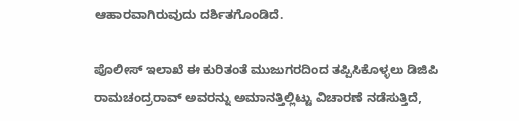ಆಹಾರವಾಗಿರುವುದು ದರ್ಶಿತಗೊಂಡಿದೆ.

ಪೊಲೀಸ್ ಇಲಾಖೆ ಈ ಕುರಿತಂತೆ ಮುಜುಗರದಿಂದ ತಪ್ಪಿಸಿಕೊಳ್ಳಲು ಡಿಜಿಪಿ ರಾಮಚಂದ್ರರಾವ್ ಅವರನ್ನು ಅಮಾನತ್ತಿಲ್ಲಿಟ್ಟು ವಿಚಾರಣೆ ನಡೆಸುತ್ತಿದೆ,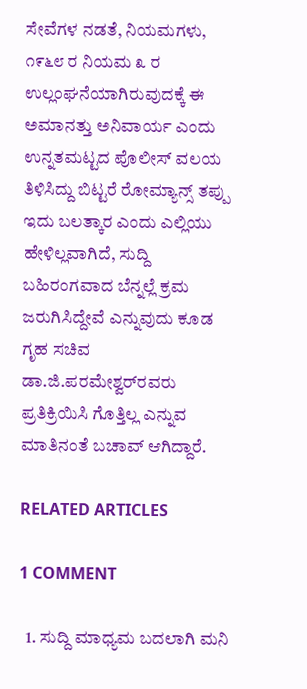ಸೇವೆಗಳ ನಡತೆ, ನಿಯಮಗಳು, ೧೯೬೮ ರ ನಿಯಮ ೩ ರ ಉಲ್ಲಂಘನೆಯಾಗಿರುವುದಕ್ಕೆ ಈ ಅಮಾನತ್ತು ಅನಿವಾರ್ಯ ಎಂದು ಉನ್ನತಮಟ್ಟದ ಪೊಲೀಸ್ ವಲಯ ತಿಳಿಸಿದ್ದು ಬಿಟ್ಟರೆ ರೋಮ್ಯಾನ್ಸ್ ತಪ್ಪು ಇದು ಬಲತ್ಕಾರ ಎಂದು ಎಲ್ಲಿಯು ಹೇಳಿಲ್ಲವಾಗಿದೆ, ಸುದ್ದಿ ಬಹಿರಂಗವಾದ ಬೆನ್ನಲ್ಲೆ ಕ್ರಮ ಜರುಗಿಸಿದ್ದೇವೆ ಎನ್ನುವುದು ಕೂಡ ಗೃಹ ಸಚಿವ ಡಾ.ಜಿ.ಪರಮೇಶ್ವರ್‌ರವರು ಪ್ರತಿಕ್ರಿಯಿಸಿ ಗೊತ್ತಿಲ್ಲ ಎನ್ನುವ ಮಾತಿನಂತೆ ಬಚಾವ್ ಆಗಿದ್ದಾರೆ.

RELATED ARTICLES

1 COMMENT

  1. ಸುದ್ದಿ ಮಾಧ್ಯಮ ಬದಲಾಗಿ ಮನಿ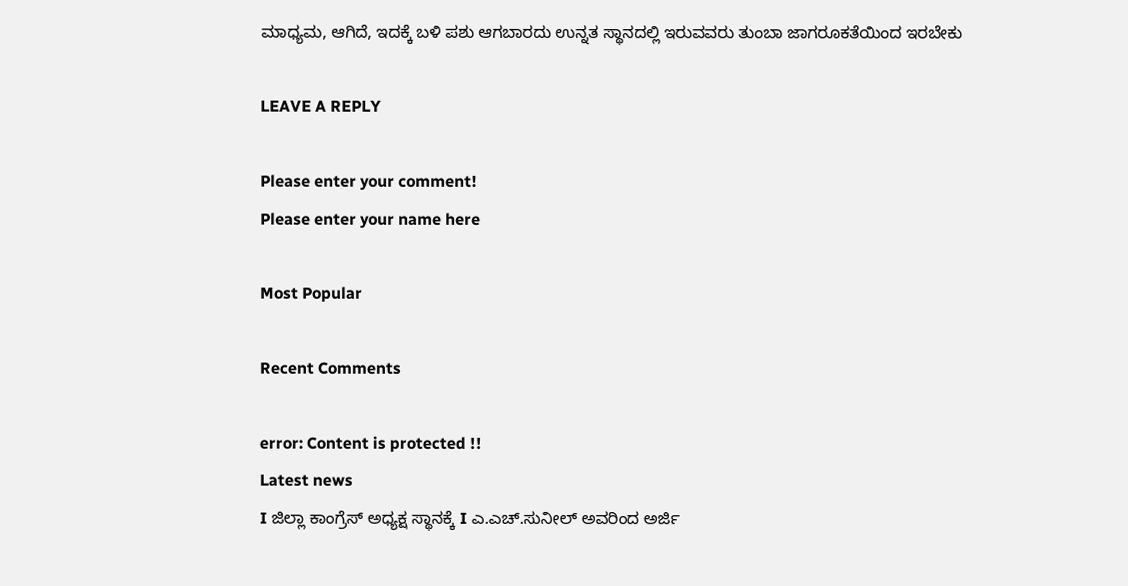ಮಾಧ್ಯಮ, ಆಗಿದೆ, ಇದಕ್ಕೆ ಬಳಿ ಪಶು ಆಗಬಾರದು ಉನ್ನತ ಸ್ಥಾನದಲ್ಲಿ ಇರುವವರು ತುಂಬಾ ಜಾಗರೂಕತೆಯಿಂದ ಇರಬೇಕು

LEAVE A REPLY

Please enter your comment!
Please enter your name here

Most Popular

Recent Comments

error: Content is protected !!
Latest news
I ಜಿಲ್ಲಾ ಕಾಂಗ್ರೆಸ್ ಅಧ್ಯಕ್ಷ ಸ್ಥಾನಕ್ಕೆ I ಎ.ಎಚ್.ಸುನೀಲ್ ಅವರಿಂದ ಅರ್ಜಿ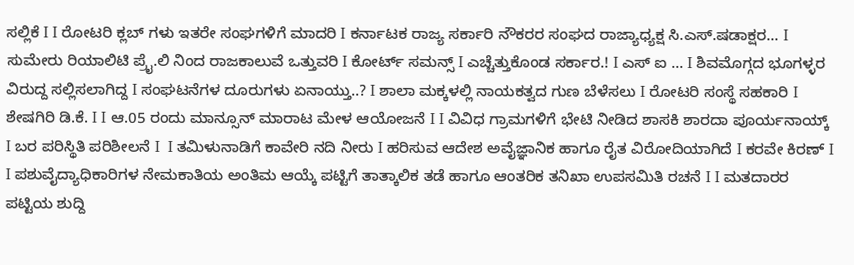ಸಲ್ಲಿಕೆ I I ರೋಟರಿ ಕ್ಲಬ್ ಗಳು ಇತರೇ ಸಂಘಗಳಿಗೆ ಮಾದರಿ I ಕರ್ನಾಟಕ ರಾಜ್ಯ ಸರ್ಕಾರಿ ನೌಕರರ ಸಂಘದ ರಾಜ್ಯಾಧ್ಯಕ್ಷ ಸಿ.ಎಸ್.ಷಡಾಕ್ಷರ... I ಸುಮೇರು ರಿಯಾಲಿಟಿ ಪ್ರೈ.ಲಿ ನಿಂದ ರಾಜಕಾಲುವೆ ಒತ್ತುವರಿ‌ I ಕೋರ್ಟ್ ಸಮನ್ಸ್ I ಎಚ್ಚೆತ್ತುಕೊಂಡ ಸರ್ಕಾರ.! I ಎಸ್ ಐ ... I ಶಿವಮೊಗ್ಗದ ಭೂಗಳ್ಳರ ವಿರುದ್ದ ಸಲ್ಲಿಸಲಾಗಿದ್ದ I ಸಂಘಟನೆಗಳ ದೂರುಗಳು ಏನಾಯ್ತು..? I ಶಾಲಾ ಮಕ್ಕಳಲ್ಲಿ ನಾಯಕತ್ವದ ಗುಣ ಬೆಳೆಸಲು I ರೋಟರಿ ಸಂಸ್ಥೆ ಸಹಕಾರಿ I ಶೇಷಗಿರಿ ಡಿ.ಕೆ. I I ಆ.05 ರಂದು ಮಾನ್ಸೂನ್ ಮಾರಾಟ ಮೇಳ ಆಯೋಜನೆ I I ವಿವಿಧ ಗ್ರಾಮಗಳಿಗೆ ಭೇಟಿ ನೀಡಿದ ಶಾಸಕಿ ಶಾರದಾ ಪೂರ್ಯನಾಯ್ಕ್ I ಬರ ಪರಿಸ್ಥಿತಿ ಪರಿಶೀಲನೆ I  I ತಮಿಳುನಾಡಿಗೆ ಕಾವೇರಿ ನದಿ ನೀರು‌ I ಹರಿಸುವ ಆದೇಶ ಅವೈಜ್ಞಾನಿಕ ಹಾಗೂ ರೈತ ವಿರೋದಿಯಾಗಿದೆ I ಕರವೇ ಕಿರಣ್ I I ಪಶುವೈದ್ಯಾಧಿಕಾರಿಗಳ ನೇಮಕಾತಿಯ ಅಂತಿಮ ಆಯ್ಕೆ ಪಟ್ಟಿಗೆ ತಾತ್ಕಾಲಿಕ ತಡೆ ಹಾಗೂ ಆಂತರಿಕ ತನಿಖಾ ಉಪಸಮಿತಿ ರಚನೆ I I ಮತದಾರರ ಪಟ್ಟಿಯ ಶುದ್ದಿ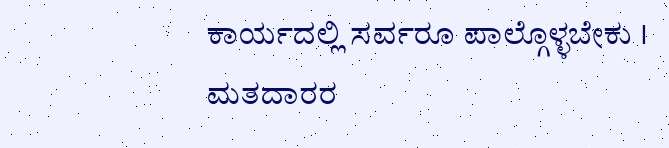ಕಾರ್ಯದಲ್ಲಿ ಸರ್ವರೂ ಪಾಲ್ಗೊಳ್ಳಬೇಕು I ಮತದಾರರ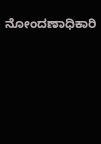ನೋಂದಣಾಧಿಕಾರಿ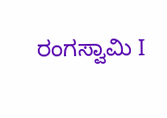ರಂಗಸ್ವಾಮಿ I